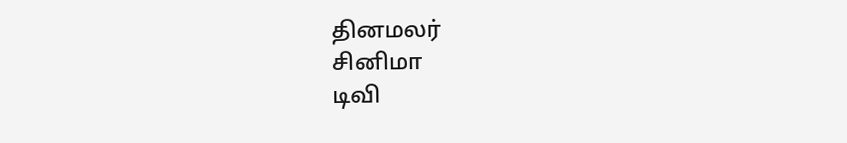தினமலர்
சினிமா
டிவி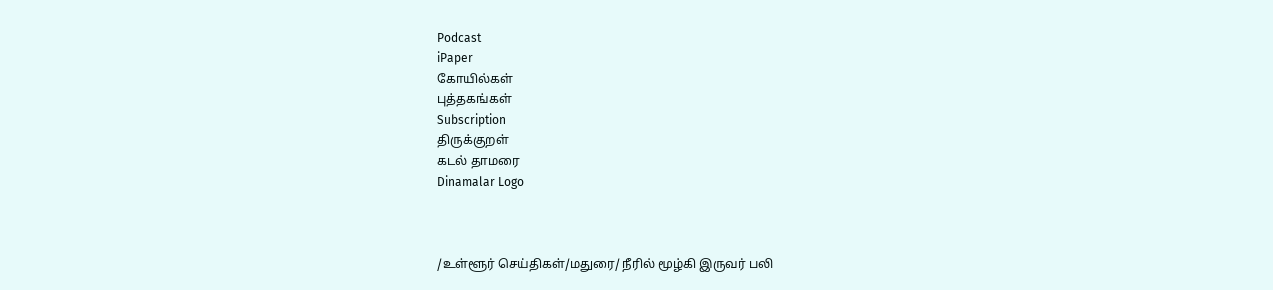Podcast
iPaper
கோயில்கள்
புத்தகங்கள்
Subscription
திருக்குறள்
கடல் தாமரை
Dinamalar Logo



/உள்ளூர் செய்திகள்/மதுரை/ நீரில் மூழ்கி இருவர் பலி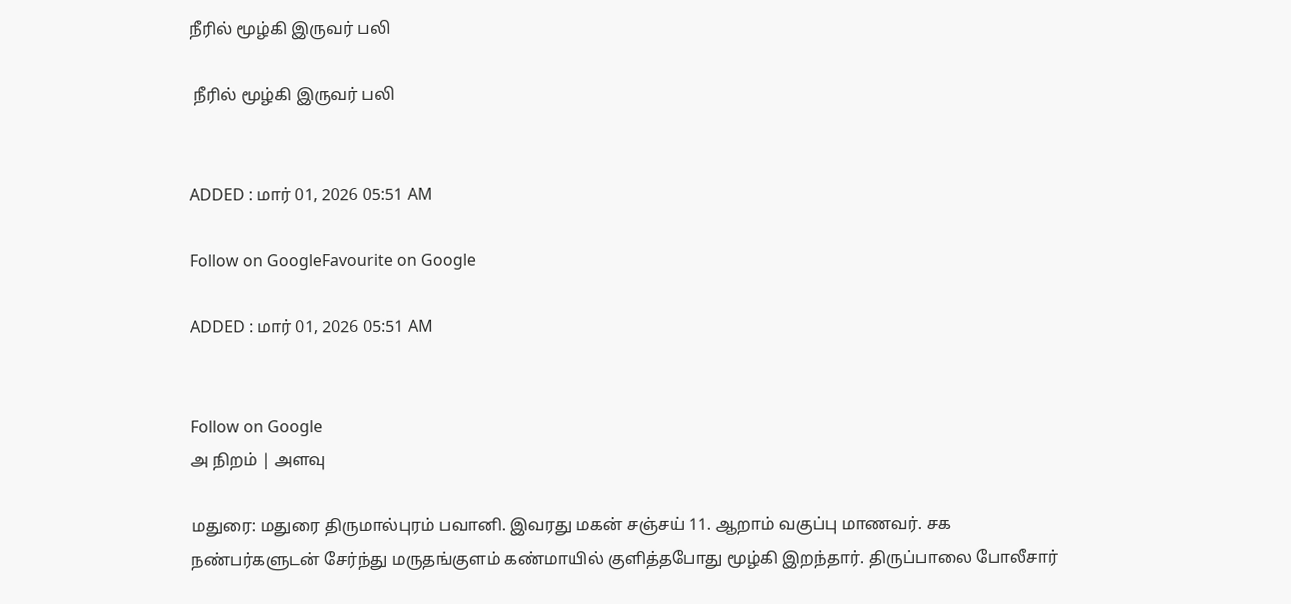நீரில் மூழ்கி இருவர் பலி

 நீரில் மூழ்கி இருவர் பலி


ADDED : மார் 01, 2026 05:51 AM

Follow on GoogleFavourite on Google

ADDED : மார் 01, 2026 05:51 AM


Follow on Google
அ நிறம் | அளவு

மதுரை: மதுரை திருமால்புரம் பவானி. இவரது மகன் சஞ்சய் 11. ஆறாம் வகுப்பு மாணவர். சக நண்பர்களுடன் சேர்ந்து மருதங்குளம் கண்மாயில் குளித்தபோது மூழ்கி இறந்தார். திருப்பாலை போலீசார்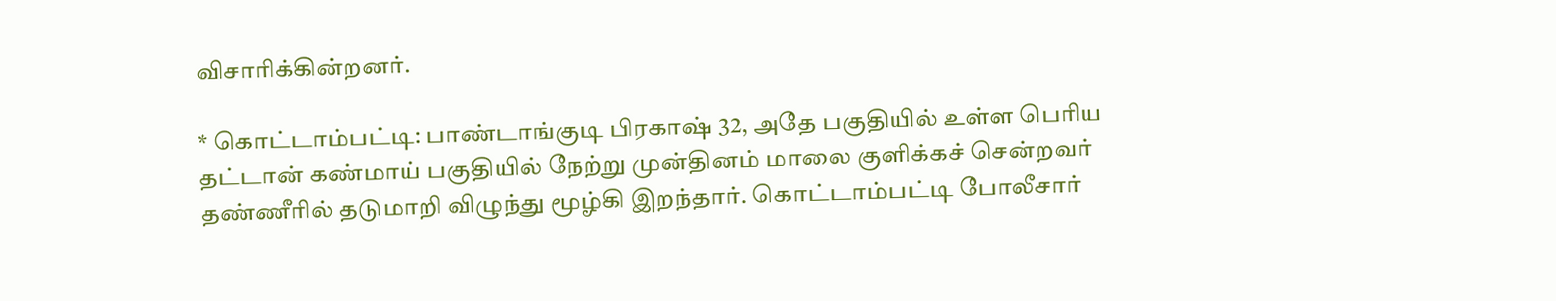விசாரிக்கின்றனர்.

* கொட்டாம்பட்டி: பாண்டாங்குடி பிரகாஷ் 32, அதே பகுதியில் உள்ள பெரிய தட்டான் கண்மாய் பகுதியில் நேற்று முன்தினம் மாலை குளிக்கச் சென்றவர் தண்ணீரில் தடுமாறி விழுந்து மூழ்கி இறந்தார். கொட்டாம்பட்டி போலீசார்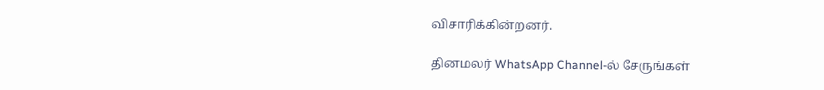விசாரிக்கின்றனர்.

தினமலர் WhatsApp Channel-ல் சேருங்கள்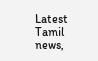Latest Tamil news,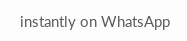instantly on WhatsApp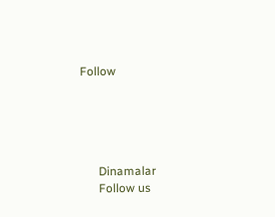Follow





      Dinamalar
      Follow us